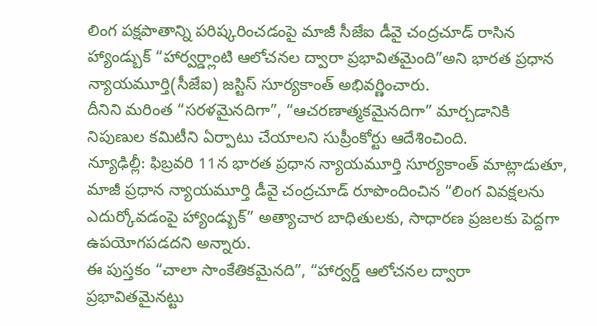లింగ పక్షపాతాన్ని పరిష్కరించడంపై మాజీ సీజేఐ డీవై చంద్రచూడ్ రాసిన హ్యాండ్బుక్ “హార్వర్డ్లాంటి ఆలోచనల ద్వారా ప్రభావితమైంది”అని భారత ప్రధాన న్యాయమూర్తి(సీజేఐ) జస్టిస్ సూర్యకాంత్ అభివర్ణించారు.
దీనిని మరింత “సరళమైనదిగా”, “ఆచరణాత్మకమైనదిగా” మార్చడానికి నిపుణుల కమిటీని ఏర్పాటు చేయాలని సుప్రీంకోర్టు ఆదేశించింది.
న్యూఢిల్లీ: ఫిబ్రవరి 11న భారత ప్రధాన న్యాయమూర్తి సూర్యకాంత్ మాట్లాడుతూ, మాజీ ప్రధాన న్యాయమూర్తి డీవై చంద్రచూడ్ రూపొందించిన “లింగ వివక్షలను ఎదుర్కోవడంపై హ్యాండ్బుక్” అత్యాచార బాధితులకు, సాధారణ ప్రజలకు పెద్దగా ఉపయోగపడదని అన్నారు.
ఈ పుస్తకం “చాలా సాంకేతికమైనది”, “హార్వర్డ్ ఆలోచనల ద్వారా ప్రభావితమైనట్టు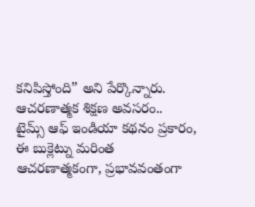కనిపిస్తోంది” అని పేర్కొన్నారు.
ఆచరణాత్మక శిక్షణ అవసరం..
టైమ్స్ ఆఫ్ ఇండియా కథనం ప్రకారం, ఈ బుక్లెట్ను మరింత ఆచరణాత్మకంగా, ప్రభావవంతంగా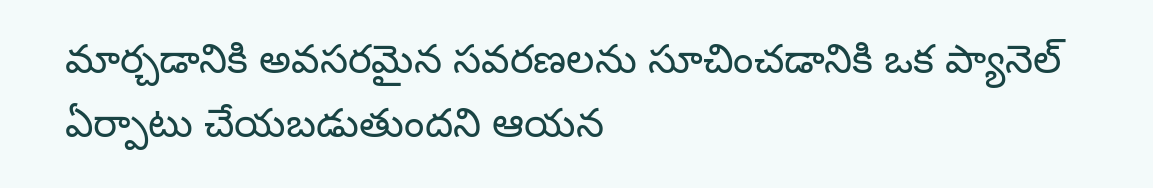మార్చడానికి అవసరమైన సవరణలను సూచించడానికి ఒక ప్యానెల్ ఏర్పాటు చేయబడుతుందని ఆయన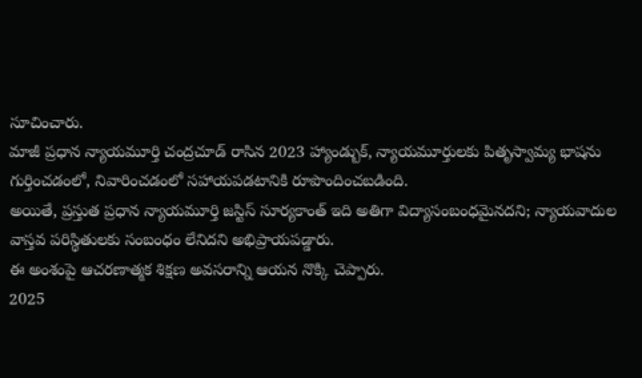సూచించారు.
మాజీ ప్రధాన న్యాయమూర్తి చంద్రచూడ్ రాసిన 2023 హ్యాండ్బుక్, న్యాయమూర్తులకు పితృస్వామ్య భాషను గుర్తించడంలో, నివారించడంలో సహాయపడటానికి రూపొందించబడింది.
అయితే, ప్రస్తుత ప్రధాన న్యాయమూర్తి జస్టిస్ సూర్యకాంత్ ఇది అతిగా విద్యాసంబంధమైనదని; న్యాయవాదుల వాస్తవ పరిస్థితులకు సంబంధం లేనిదని అభిప్రాయపడ్డారు.
ఈ అంశంపై ఆచరణాత్మక శిక్షణ అవసరాన్ని ఆయన నొక్కి చెప్పారు.
2025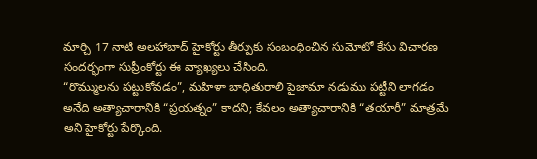మార్చి 17 నాటి అలహాబాద్ హైకోర్టు తీర్పుకు సంబంధించిన సుమోటో కేసు విచారణ సందర్భంగా సుప్రీంకోర్టు ఈ వ్యాఖ్యలు చేసింది.
“రొమ్ములను పట్టుకోవడం”, మహిళా బాధితురాలి పైజామా నడుము పట్టీని లాగడం అనేది అత్యాచారానికి “ప్రయత్నం” కాదని; కేవలం అత్యాచారానికి “తయారీ” మాత్రమే అని హైకోర్టు పేర్కొంది.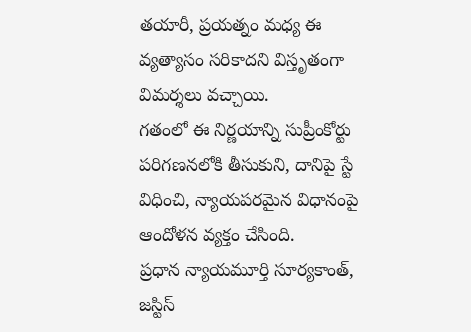తయారీ, ప్రయత్నం మధ్య ఈ వ్యత్యాసం సరికాదని విస్తృతంగా విమర్శలు వచ్చాయి.
గతంలో ఈ నిర్ణయాన్ని సుప్రీంకోర్టు పరిగణనలోకి తీసుకుని, దానిపై స్టే విధించి, న్యాయపరమైన విధానంపై ఆందోళన వ్యక్తం చేసింది.
ప్రధాన న్యాయమూర్తి సూర్యకాంత్, జస్టిస్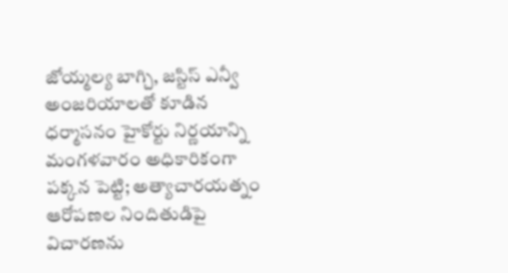జోయ్మల్య బాగ్చి, జస్టిస్ ఎన్వీ అంజరియాలతో కూడిన ధర్మాసనం హైకోర్టు నిర్ణయాన్ని మంగళవారం అధికారికంగా పక్కన పెట్టి; అత్యాచారయత్నం ఆరోపణల నిందితుడిపై విచారణను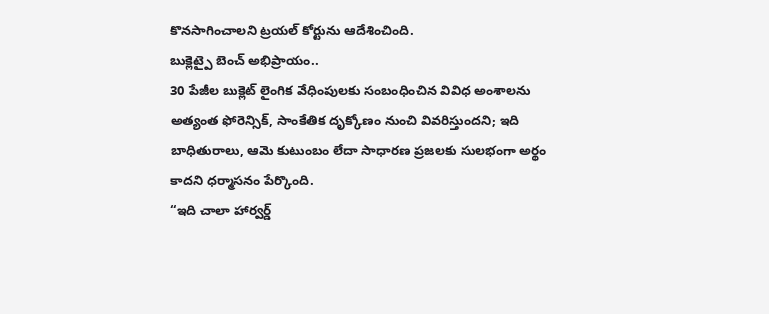కొనసాగించాలని ట్రయల్ కోర్టును ఆదేశించింది.
బుక్లెట్పై బెంచ్ అభిప్రాయం..
30 పేజీల బుక్లెట్ లైంగిక వేధింపులకు సంబంధించిన వివిధ అంశాలను అత్యంత ఫోరెన్సిక్, సాంకేతిక దృక్కోణం నుంచి వివరిస్తుందని; ఇది బాధితురాలు, ఆమె కుటుంబం లేదా సాధారణ ప్రజలకు సులభంగా అర్థం కాదని ధర్మాసనం పేర్కొంది.
“ఇది చాలా హార్వర్డ్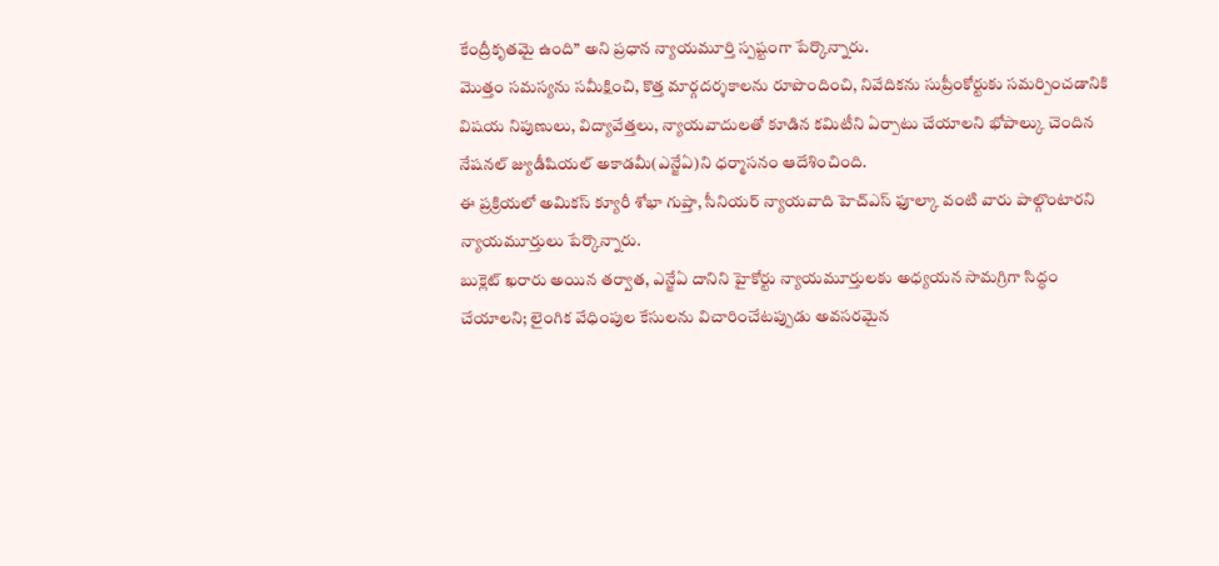కేంద్రీకృతమై ఉంది” అని ప్రధాన న్యాయమూర్తి స్పష్టంగా పేర్కొన్నారు.
మొత్తం సమస్యను సమీక్షించి, కొత్త మార్గదర్శకాలను రూపొందించి, నివేదికను సుప్రీంకోర్టుకు సమర్పించడానికి విషయ నిపుణులు, విద్యావేత్తలు, న్యాయవాదులతో కూడిన కమిటీని ఏర్పాటు చేయాలని భోపాల్కు చెందిన నేషనల్ జ్యుడీషియల్ అకాడమీ(ఎన్జేఏ)ని ధర్మాసనం ఆదేశించింది.
ఈ ప్రక్రియలో అమికస్ క్యూరీ శోభా గుప్తా, సీనియర్ న్యాయవాది హెచ్ఎస్ ఫూల్కా వంటి వారు పాల్గొంటారని న్యాయమూర్తులు పేర్కొన్నారు.
బుక్లెట్ ఖరారు అయిన తర్వాత, ఎన్జేఏ దానిని హైకోర్టు న్యాయమూర్తులకు అధ్యయన సామగ్రిగా సిద్ధం చేయాలని; లైంగిక వేధింపుల కేసులను విచారించేటప్పుడు అవసరమైన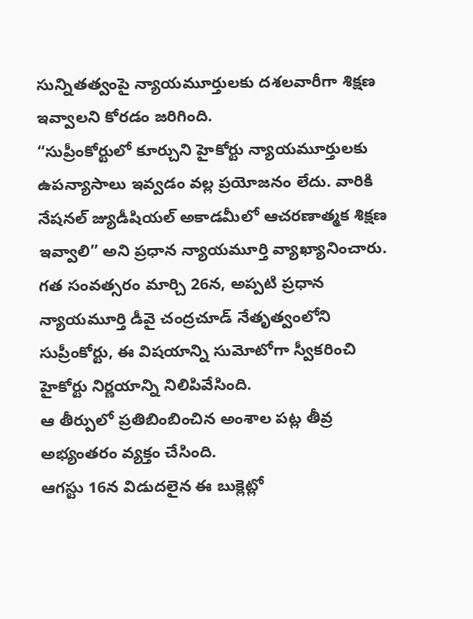సున్నితత్వంపై న్యాయమూర్తులకు దశలవారీగా శిక్షణ ఇవ్వాలని కోరడం జరిగింది.
“సుప్రీంకోర్టులో కూర్చుని హైకోర్టు న్యాయమూర్తులకు ఉపన్యాసాలు ఇవ్వడం వల్ల ప్రయోజనం లేదు. వారికి నేషనల్ జ్యుడీషియల్ అకాడమీలో ఆచరణాత్మక శిక్షణ ఇవ్వాలి” అని ప్రధాన న్యాయమూర్తి వ్యాఖ్యానించారు.
గత సంవత్సరం మార్చి 26న, అప్పటి ప్రధాన న్యాయమూర్తి డీవై చంద్రచూడ్ నేతృత్వంలోని సుప్రీంకోర్టు, ఈ విషయాన్ని సుమోటోగా స్వీకరించి హైకోర్టు నిర్ణయాన్ని నిలిపివేసింది.
ఆ తీర్పులో ప్రతిబింబించిన అంశాల పట్ల తీవ్ర అభ్యంతరం వ్యక్తం చేసింది.
ఆగస్టు 16న విడుదలైన ఈ బుక్లెట్లో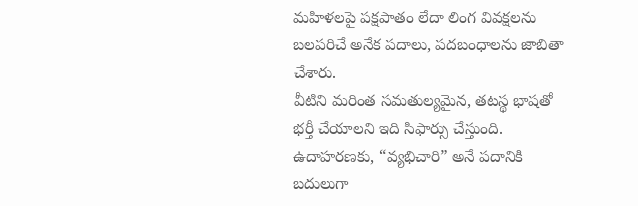మహిళలపై పక్షపాతం లేదా లింగ వివక్షలను బలపరిచే అనేక పదాలు, పదబంధాలను జాబితా చేశారు.
వీటిని మరింత సమతుల్యమైన, తటస్థ భాషతో భర్తీ చేయాలని ఇది సిఫార్సు చేస్తుంది.
ఉదాహరణకు, “వ్యభిచారి” అనే పదానికి బదులుగా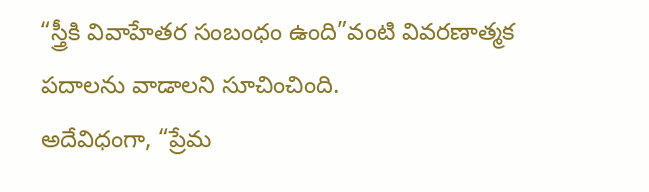“స్త్రీకి వివాహేతర సంబంధం ఉంది”వంటి వివరణాత్మక పదాలను వాడాలని సూచించింది.
అదేవిధంగా, “ప్రేమ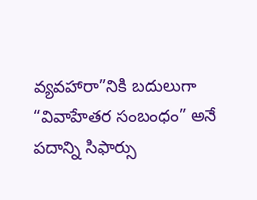వ్యవహారా”నికి బదులుగా “వివాహేతర సంబంధం” అనే పదాన్ని సిఫార్సు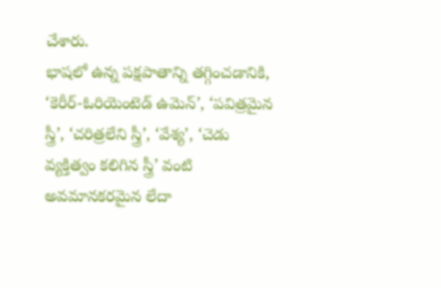చేశారు.
భాషలో ఉన్న పక్షపాతాన్ని తగ్గించడానికి, ‘కెరీర్-ఓరియెంటెడ్ ఉమెన్’, ‘పవిత్రమైన స్త్రీ’, ‘చరిత్రలేని స్త్రీ’, ‘వేశ్య’, ‘చెడు వ్యక్తిత్వం కలిగిన స్త్రీ’ వంటి అవమానకరమైన లేదా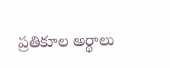ప్రతికూల అర్థాలు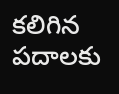కలిగిన పదాలకు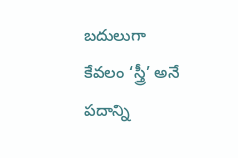బదులుగా కేవలం ‘స్త్రీ’ అనే పదాన్ని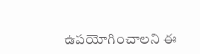ఉపయోగించాలని ఈ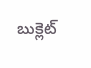బుక్లెట్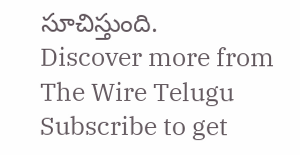సూచిస్తుంది.
Discover more from The Wire Telugu
Subscribe to get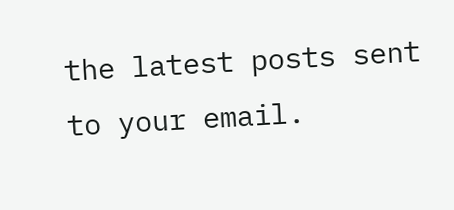the latest posts sent to your email.